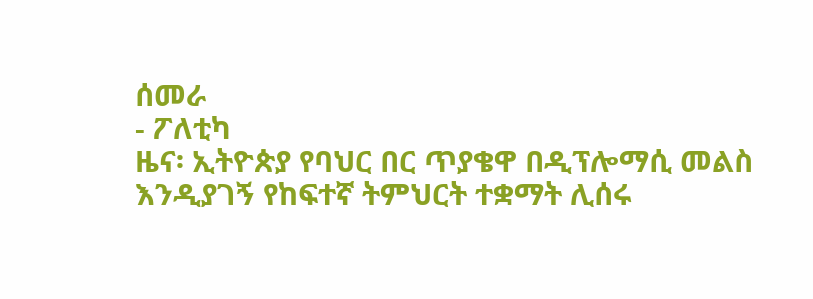ሰመራ
- ፖለቲካ
ዜና፡ ኢትዮጵያ የባህር በር ጥያቄዋ በዲፕሎማሲ መልስ እንዲያገኝ የከፍተኛ ትምህርት ተቋማት ሊሰሩ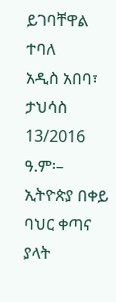ይገባቸዋል ተባለ
አዲስ አበባ፣ ታህሳስ 13/2016 ዓ.ም፡– ኢትዮጵያ በቀይ ባህር ቀጣና ያላት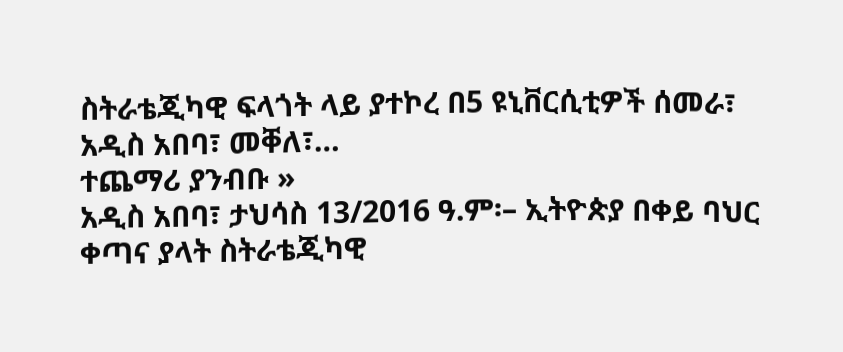ስትራቴጂካዊ ፍላጎት ላይ ያተኮረ በ5 ዩኒቨርሲቲዎች ሰመራ፣ አዲስ አበባ፣ መቐለ፣…
ተጨማሪ ያንብቡ »
አዲስ አበባ፣ ታህሳስ 13/2016 ዓ.ም፡– ኢትዮጵያ በቀይ ባህር ቀጣና ያላት ስትራቴጂካዊ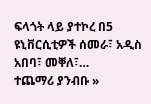ፍላጎት ላይ ያተኮረ በ5 ዩኒቨርሲቲዎች ሰመራ፣ አዲስ አበባ፣ መቐለ፣…
ተጨማሪ ያንብቡ »